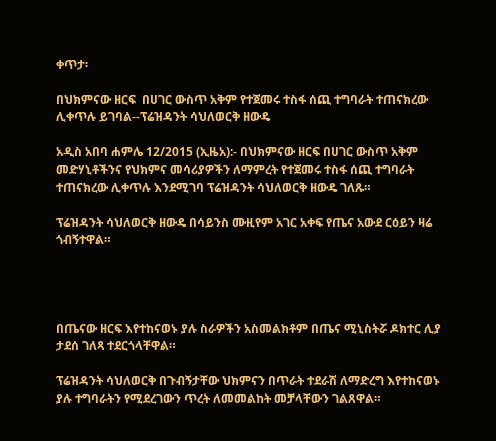ቀጥታ፡

በህክምናው ዘርፍ  በሀገር ውስጥ አቅም የተጀመሩ ተስፋ ሰጪ ተግባራት ተጠናክረው ሊቀጥሉ ይገባል--ፕሬዝዳንት ሳህለወርቅ ዘውዴ

አዲስ አበባ ሐምሌ 12/2015 (ኢዜአ):- በህክምናው ዘርፍ በሀገር ውስጥ አቅም መድሃኒቶችንና የህክምና መሳሪያዎችን ለማምረት የተጀመሩ ተስፋ ሰጪ ተግባራት ተጠናክረው ሊቀጥሉ እንደሚገባ ፕሬዝዳንት ሳህለወርቅ ዘውዴ ገለጹ።

ፕሬዝዳንት ሳህለወርቅ ዘውዴ በሳይንስ ሙዚየም አገር አቀፍ የጤና አውደ ርዕይን ዛሬ ጎብኝተዋል።




በጤናው ዘርፍ እየተከናወኑ ያሉ ስራዎችን አስመልክቶም በጤና ሚኒስትሯ ዶክተር ሊያ ታደሰ ገለጻ ተደርጎላቸዋል።

ፕሬዝዳንት ሳህለወርቅ በጉብኝታቸው ህክምናን በጥራት ተደራሽ ለማድረግ እየተከናወኑ ያሉ ተግባራትን የሚደረገውን ጥረት ለመመልከት መቻላቸውን ገልጸዋል።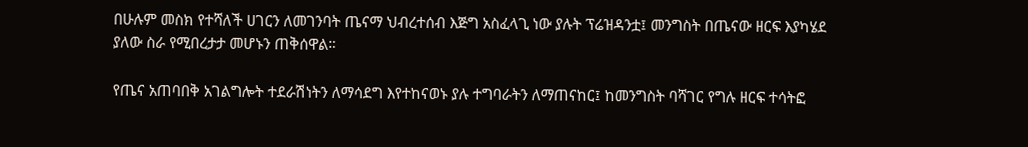በሁሉም መስክ የተሻለች ሀገርን ለመገንባት ጤናማ ህብረተሰብ እጅግ አስፈላጊ ነው ያሉት ፕሬዝዳንቷ፤ መንግስት በጤናው ዘርፍ እያካሄደ ያለው ስራ የሚበረታታ መሆኑን ጠቅሰዋል።

የጤና አጠባበቅ አገልግሎት ተደራሽነትን ለማሳደግ እየተከናወኑ ያሉ ተግባራትን ለማጠናከር፤ ከመንግስት ባሻገር የግሉ ዘርፍ ተሳትፎ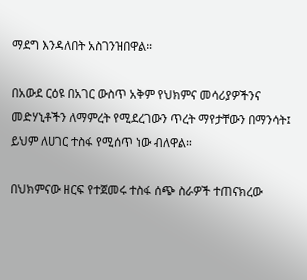ማደግ እንዳለበት አስገንዝበዋል።

በአውደ ርዕዩ በአገር ውስጥ አቅም የህክምና መሳሪያዎችንና መድሃኒቶችን ለማምረት የሚደረገውን ጥረት ማየታቸውን በማንሳት፤ ይህም ለሀገር ተስፋ የሚሰጥ ነው ብለዋል።

በህክምናው ዘርፍ የተጀመሩ ተስፋ ሰጭ ስራዎች ተጠናክረው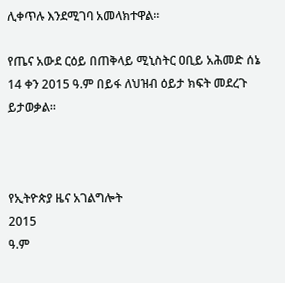ሊቀጥሉ እንደሚገባ አመላክተዋል።

የጤና አውደ ርዕይ በጠቅላይ ሚኒስትር ዐቢይ አሕመድ ሰኔ 14 ቀን 2015 ዓ.ም በይፋ ለህዝብ ዕይታ ክፍት መደረጉ ይታወቃል።



የኢትዮጵያ ዜና አገልግሎት
2015
ዓ.ም